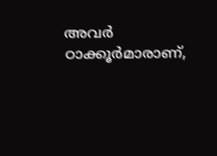അവര്‍ ഠാക്കൂര്‍മാരാണ്,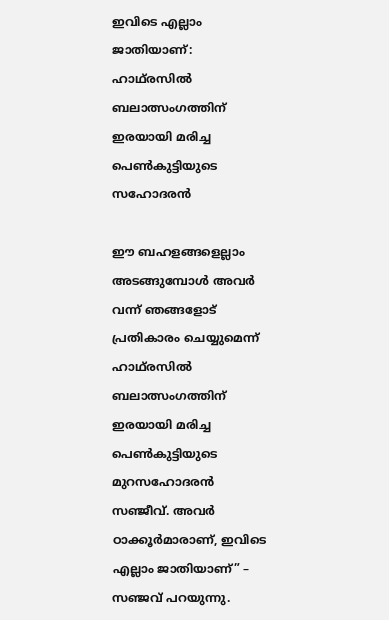ഇവിടെ എല്ലാം ജാതിയാണ്: ഹാഥ്‌രസില്‍ ബലാത്സംഗത്തിന് ഇരയായി മരിച്ച പെണ്‍കുട്ടിയുടെ സഹോദരൻ

ഈ ബഹളങ്ങളെല്ലാം അടങ്ങുമ്പോൾ അവര്‍ വന്ന് ഞങ്ങളോട് പ്രതികാരം ചെയ്യുമെന്ന് ഹാഥ്‌രസില്‍ ബലാത്സംഗത്തിന് ഇരയായി മരിച്ച പെണ്‍കുട്ടിയുടെ മുറസഹോദരന്‍ സഞ്ജീവ്. അവര്‍ ഠാക്കൂര്‍മാരാണ്, ഇവിടെ എല്ലാം ജാതിയാണ്” – സഞ്ജവ് പറയുന്നു.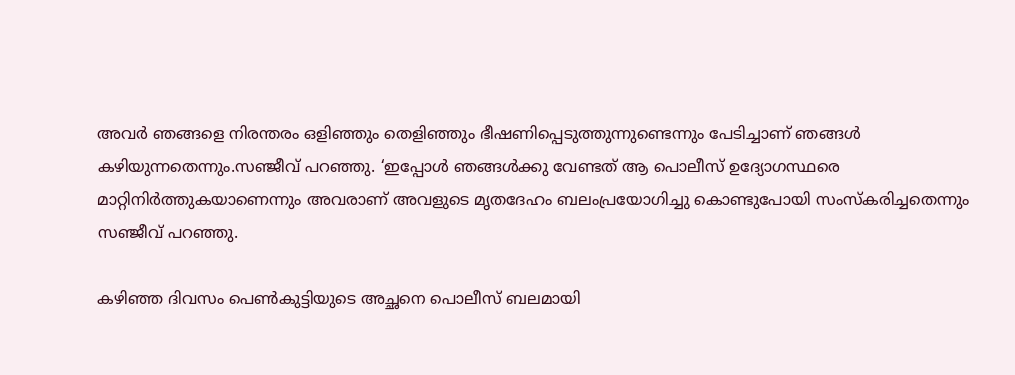അവര്‍ ഞങ്ങളെ നിരന്തരം ഒളിഞ്ഞും തെളിഞ്ഞും ഭീഷണിപ്പെടുത്തുന്നുണ്ടെന്നും പേടിച്ചാണ് ഞങ്ങള്‍ കഴിയുന്നതെന്നും.സഞ്ജീവ് പറഞ്ഞു. ‘ഇപ്പോള്‍ ഞങ്ങള്‍ക്കു വേണ്ടത് ആ പൊലീസ് ഉദ്യോഗസ്ഥരെ മാറ്റിനിര്‍ത്തുകയാണെന്നും അവരാണ് അവളുടെ മൃതദേഹം ബലംപ്രയോഗിച്ചു കൊണ്ടുപോയി സംസ്‌കരിച്ചതെന്നും സഞ്ജീവ് പറഞ്ഞു.

കഴിഞ്ഞ ദിവസം പെണ്‍കുട്ടിയുടെ അച്ഛനെ പൊലീസ് ബലമായി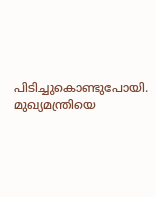പിടിച്ചുകൊണ്ടുപോയി. മുഖ്യമന്ത്രിയെ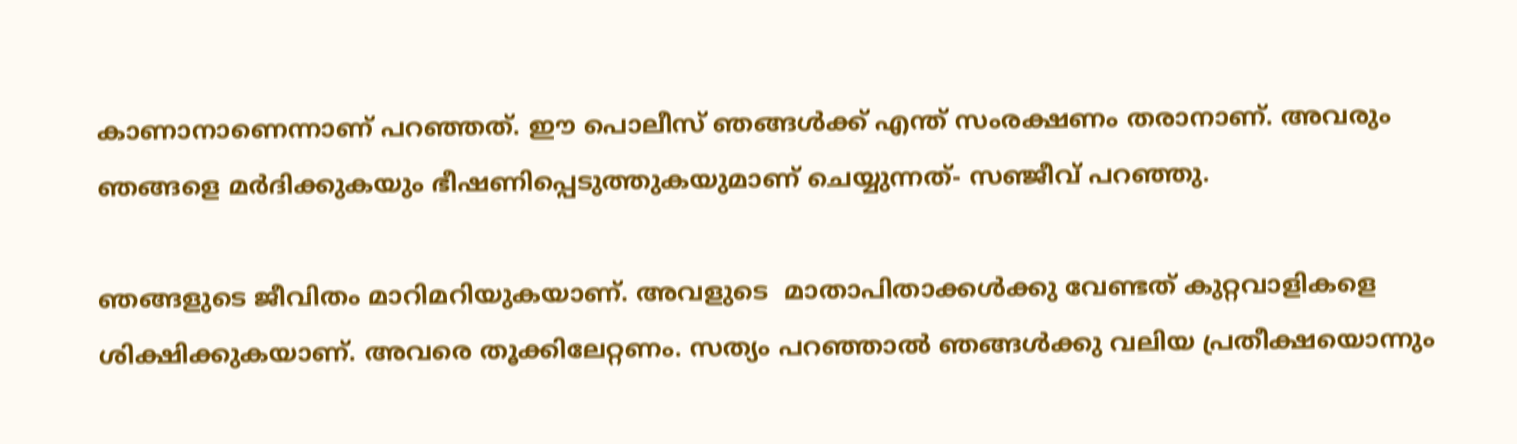കാണാനാണെന്നാണ് പറഞ്ഞത്. ഈ പൊലീസ് ഞങ്ങള്‍ക്ക് എന്ത് സംരക്ഷണം തരാനാണ്. അവരും ഞങ്ങളെ മര്‍ദിക്കുകയും ഭീഷണിപ്പെടുത്തുകയുമാണ് ചെയ്യുന്നത്- സഞ്ജീവ് പറഞ്ഞു.

ഞങ്ങളുടെ ജീവിതം മാറിമറിയുകയാണ്. അവളുടെ  മാതാപിതാക്കള്‍ക്കു വേണ്ടത് കുറ്റവാളികളെ ശിക്ഷിക്കുകയാണ്. അവരെ തൂക്കിലേറ്റണം. സത്യം പറഞ്ഞാല്‍ ഞങ്ങള്‍ക്കു വലിയ പ്രതീക്ഷയൊന്നും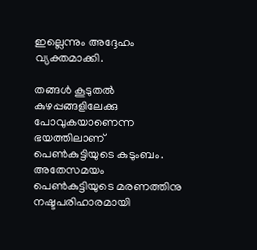ഇല്ലെന്നും അദ്ദേഹം വ്യക്തമാക്കി.

തങ്ങള്‍ കൂടുതല്‍ കുഴപ്പങ്ങളിലേക്കു പോവുകയാണെന്ന ഭയത്തിലാണ് പെൺകുട്ടിയുടെ കുടുംബം. അതേസമയം പെണ്‍കുട്ടിയുടെ മരണത്തിനു നഷ്ടപരിഹാരമായി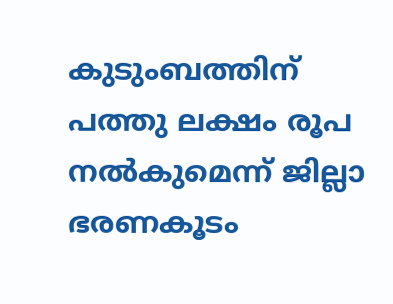കുടുംബത്തിന് പത്തു ലക്ഷം രൂപ നല്‍കുമെന്ന് ജില്ലാ ഭരണകൂടം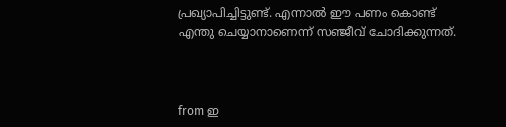പ്രഖ്യാപിച്ചിട്ടുണ്ട്. എന്നാൽ ഈ പണം കൊണ്ട് എന്തു ചെയ്യാനാണെന്ന് സഞ്ജീവ് ചോദിക്കുന്നത്.



from ഇ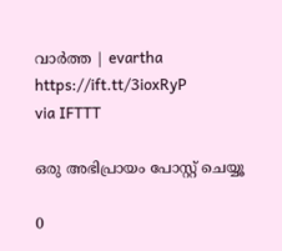വാർത്ത | evartha https://ift.tt/3ioxRyP
via IFTTT

ഒരു അഭിപ്രായം പോസ്റ്റ് ചെയ്യൂ

0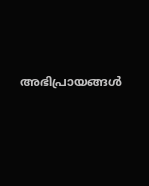അഭിപ്രായങ്ങള്‍